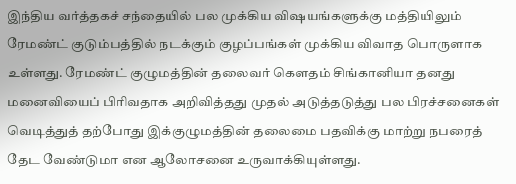இந்திய வர்த்தகச் சந்தையில் பல முக்கிய விஷயங்களுக்கு மத்தியிலும் ரேமண்ட் குடும்பத்தில் நடக்கும் குழப்பங்கள் முக்கிய விவாத பொருளாக உள்ளது. ரேமண்ட் குழுமத்தின் தலைவர் கௌதம் சிங்கானியா தனது மனைவியைப் பிரிவதாக அறிவித்தது முதல் அடுத்தடுத்து பல பிரச்சனைகள் வெடித்துத் தற்போது இக்குழுமத்தின் தலைமை பதவிக்கு மாற்று நபரைத் தேட வேண்டுமா என ஆலோசனை உருவாக்கியுள்ளது.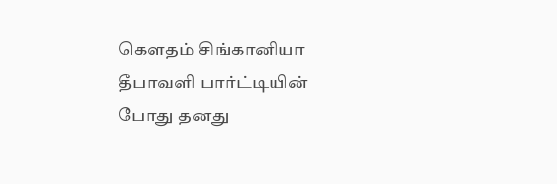கௌதம் சிங்கானியா தீபாவளி பார்ட்டியின் போது தனது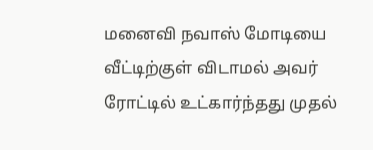மனைவி நவாஸ் மோடியை வீட்டிற்குள் விடாமல் அவர் ரோட்டில் உட்கார்ந்தது முதல்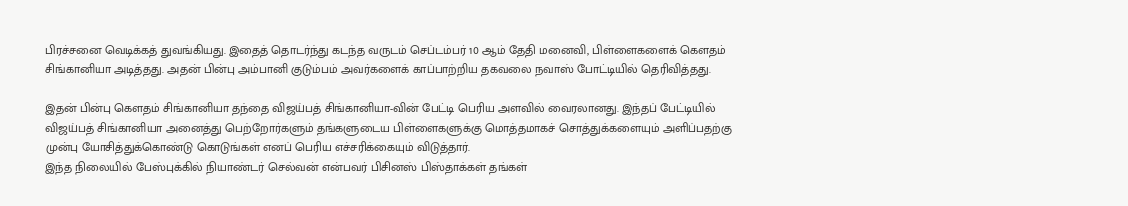பிரச்சனை வெடிக்கத் துவங்கியது. இதைத் தொடர்ந்து கடந்த வருடம் செப்டம்பர் 10 ஆம் தேதி மனைவி, பிள்ளைகளைக் கௌதம் சிங்கானியா அடித்தது. அதன் பின்பு அம்பானி குடும்பம் அவர்களைக் காப்பாற்றிய தகவலை நவாஸ் போட்டியில் தெரிவித்தது.

இதன் பின்பு கௌதம் சிங்கானியா தந்தை விஜய்பத் சிங்கானியா-வின் பேட்டி பெரிய அளவில் வைரலானது. இந்தப் பேட்டியில் விஜய்பத் சிங்கானியா அனைத்து பெற்றோர்களும் தங்களுடைய பிள்ளைகளுக்கு மொத்தமாகச் சொத்துக்களையும் அளிப்பதற்கு முன்பு யோசித்துக்கொண்டு கொடுங்கள் எனப் பெரிய எச்சரிக்கையும் விடுத்தார்.
இந்த நிலையில் பேஸ்புக்கில் நியாண்டர் செல்வன் என்பவர் பிசினஸ் பிஸ்தாக்கள் தங்கள்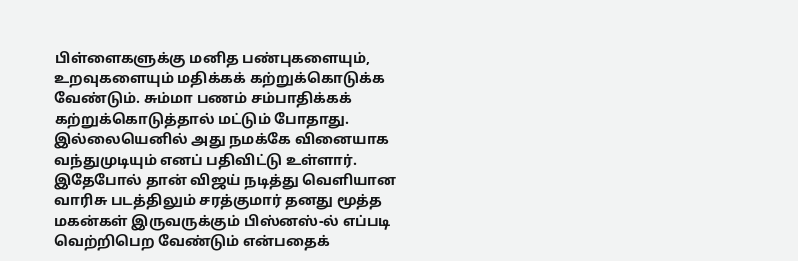பிள்ளைகளுக்கு மனித பண்புகளையும், உறவுகளையும் மதிக்கக் கற்றுக்கொடுக்க வேண்டும். சும்மா பணம் சம்பாதிக்கக் கற்றுக்கொடுத்தால் மட்டும் போதாது. இல்லையெனில் அது நமக்கே வினையாக வந்துமுடியும் எனப் பதிவிட்டு உள்ளார்.
இதேபோல் தான் விஜய் நடித்து வெளியான வாரிசு படத்திலும் சரத்குமார் தனது மூத்த மகன்கள் இருவருக்கும் பிஸ்னஸ்-ல் எப்படி வெற்றிபெற வேண்டும் என்பதைக்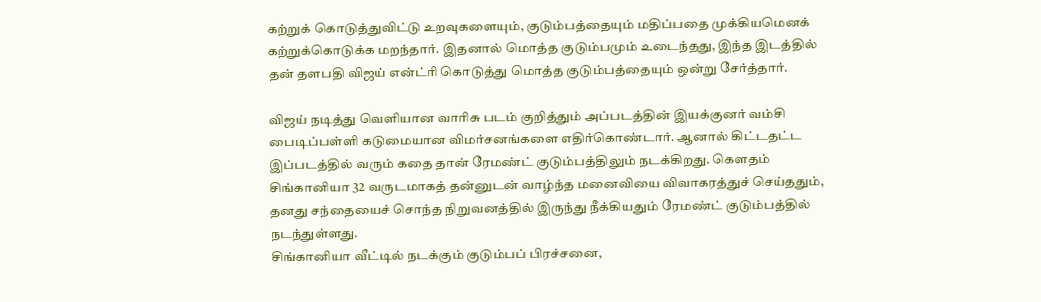கற்றுக் கொடுத்துவிட்டு உறவுகளையும், குடும்பத்தையும் மதிப்பதை முக்கியமெனக் கற்றுக்கொடுக்க மறந்தார். இதனால் மொத்த குடும்பமும் உடைந்தது, இந்த இடத்தில் தன் தளபதி விஜய் என்ட்ரி கொடுத்து மொத்த குடும்பத்தையும் ஒன்று சேர்த்தார்.

விஜய் நடித்து வெளியான வாரிசு படம் குறித்தும் அப்படத்தின் இயக்குனர் வம்சி பைடிப்பள்ளி கடுமையான விமர்சனங்களை எதிர்கொண்டார். ஆனால் கிட்டதட்ட இப்படத்தில் வரும் கதை தான் ரேமண்ட் குடும்பத்திலும் நடக்கிறது. கௌதம் சிங்கானியா 32 வருடமாகத் தன்னுடன் வாழ்ந்த மனைவியை விவாகரத்துச் செய்ததும், தனது சந்தையைச் சொந்த நிறுவனத்தில் இருந்து நீக்கியதும் ரேமண்ட் குடும்பத்தில் நடந்துள்ளது.
சிங்கானியா வீட்டில் நடக்கும் குடும்பப் பிரச்சனை,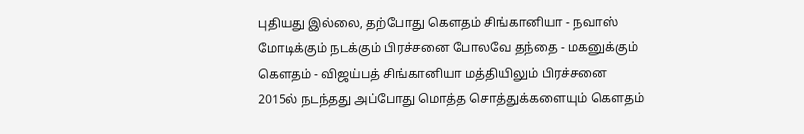புதியது இல்லை, தற்போது கௌதம் சிங்கானியா - நவாஸ் மோடிக்கும் நடக்கும் பிரச்சனை போலவே தந்தை - மகனுக்கும் கௌதம் - விஜய்பத் சிங்கானியா மத்தியிலும் பிரச்சனை 2015ல் நடந்தது அப்போது மொத்த சொத்துக்களையும் கௌதம்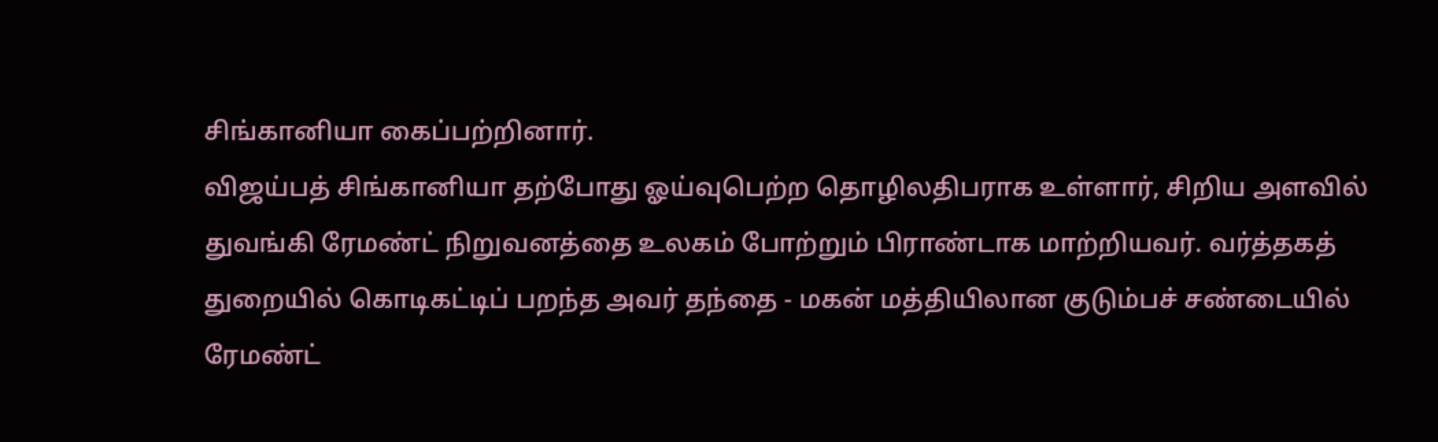சிங்கானியா கைப்பற்றினார்.
விஜய்பத் சிங்கானியா தற்போது ஓய்வுபெற்ற தொழிலதிபராக உள்ளார், சிறிய அளவில் துவங்கி ரேமண்ட் நிறுவனத்தை உலகம் போற்றும் பிராண்டாக மாற்றியவர். வர்த்தகத் துறையில் கொடிகட்டிப் பறந்த அவர் தந்தை - மகன் மத்தியிலான குடும்பச் சண்டையில் ரேமண்ட்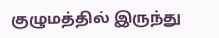குழுமத்தில் இருந்து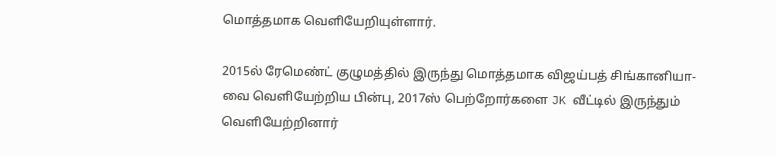மொத்தமாக வெளியேறியுள்ளார்.

2015ல் ரேமெண்ட் குழுமத்தில் இருந்து மொத்தமாக விஜய்பத் சிங்கானியா-வை வெளியேற்றிய பின்பு, 2017ஸ் பெற்றோர்களை JK வீட்டில் இருந்தும் வெளியேற்றினார்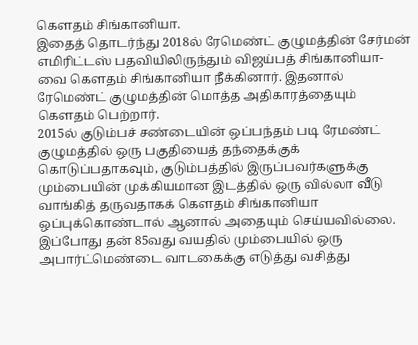கௌதம் சிங்கானியா.
இதைத் தொடர்ந்து 2018ல் ரேமெண்ட் குழுமத்தின் சேர்மன் எமிரிட்டஸ் பதவியிலிருந்தும் விஜய்பத் சிங்கானியா-வை கௌதம் சிங்கானியா நீக்கினார். இதனால் ரேமெண்ட் குழுமத்தின் மொத்த அதிகாரத்தையும் கௌதம் பெற்றார்.
2015ல் குடும்பச் சண்டையின் ஒப்பந்தம் படி ரேமண்ட் குழுமத்தில் ஒரு பகுதியைத் தந்தைக்குக் கொடுப்பதாகவும், குடும்பத்தில் இருப்பவர்களுக்கு மும்பையின் முக்கியமான இடத்தில் ஒரு வில்லா வீடு வாங்கித் தருவதாகக் கௌதம் சிங்கானியா ஒப்புக்கொண்டால் ஆனால் அதையும் செய்யவில்லை.
இப்போது தன் 85வது வயதில் மும்பையில் ஒரு அபார்ட்மெண்டை வாடகைக்கு எடுத்து வசித்து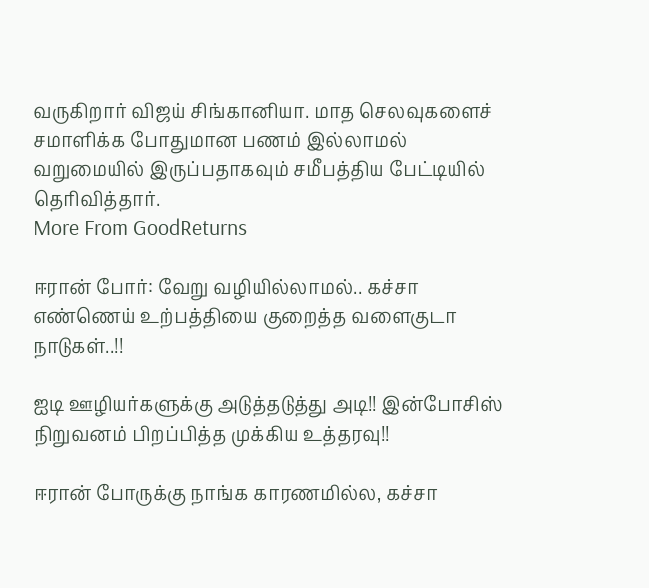வருகிறார் விஜய் சிங்கானியா. மாத செலவுகளைச் சமாளிக்க போதுமான பணம் இல்லாமல் வறுமையில் இருப்பதாகவும் சமீபத்திய பேட்டியில் தெரிவித்தார்.
More From GoodReturns

ஈரான் போர்: வேறு வழியில்லாமல்.. கச்சா எண்ணெய் உற்பத்தியை குறைத்த வளைகுடா நாடுகள்..!!

ஐடி ஊழியர்களுக்கு அடுத்தடுத்து அடி!! இன்போசிஸ் நிறுவனம் பிறப்பித்த முக்கிய உத்தரவு!!

ஈரான் போருக்கு நாங்க காரணமில்ல, கச்சா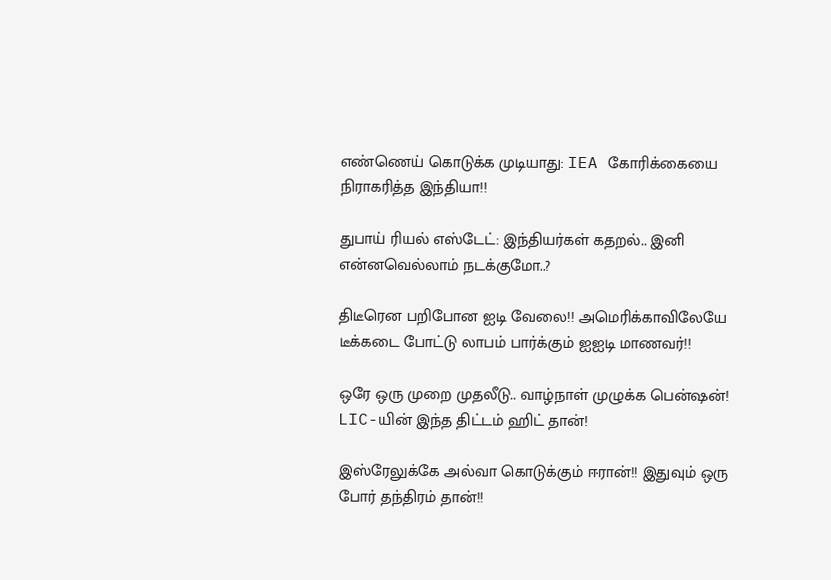எண்ணெய் கொடுக்க முடியாது: IEA கோரிக்கையை நிராகரித்த இந்தியா!!

துபாய் ரியல் எஸ்டேட்: இந்தியர்கள் கதறல்.. இனி என்னவெல்லாம் நடக்குமோ..?

திடீரென பறிபோன ஐடி வேலை!! அமெரிக்காவிலேயே டீக்கடை போட்டு லாபம் பார்க்கும் ஐஐடி மாணவர்!!

ஒரே ஒரு முறை முதலீடு.. வாழ்நாள் முழுக்க பென்ஷன்! LIC-யின் இந்த திட்டம் ஹிட் தான்!

இஸ்ரேலுக்கே அல்வா கொடுக்கும் ஈரான்!! இதுவும் ஒரு போர் தந்திரம் தான்!!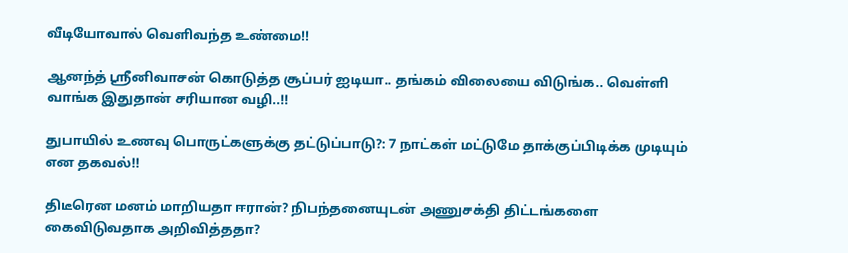வீடியோவால் வெளிவந்த உண்மை!!

ஆனந்த் ஸ்ரீனிவாசன் கொடுத்த சூப்பர் ஐடியா.. தங்கம் விலையை விடுங்க.. வெள்ளி வாங்க இதுதான் சரியான வழி..!!

துபாயில் உணவு பொருட்களுக்கு தட்டுப்பாடு?: 7 நாட்கள் மட்டுமே தாக்குப்பிடிக்க முடியும் என தகவல்!!

திடீரென மனம் மாறியதா ஈரான்? நிபந்தனையுடன் அணுசக்தி திட்டங்களை கைவிடுவதாக அறிவித்ததா?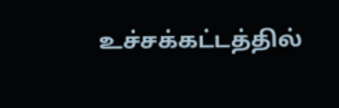உச்சக்கட்டத்தில்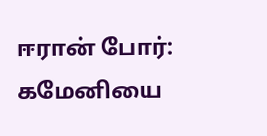ஈரான் போர்: கமேனியை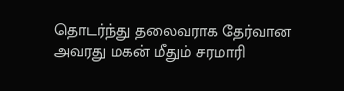தொடர்ந்து தலைவராக தேர்வான அவரது மகன் மீதும் சரமாரி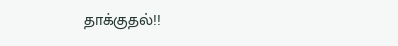தாக்குதல்!!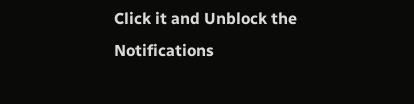Click it and Unblock the Notifications